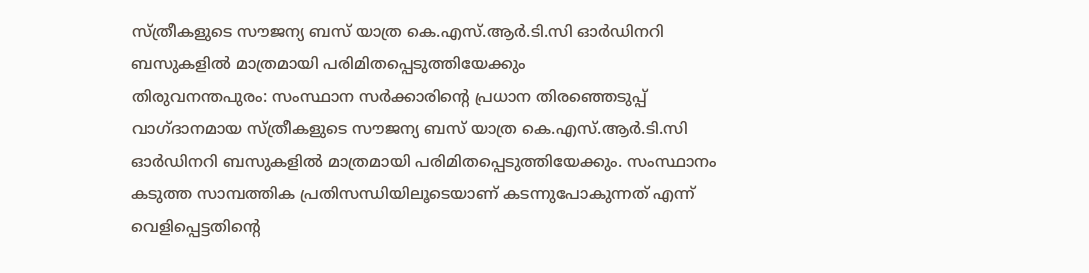സ്ത്രീകളുടെ സൗജന്യ ബസ് യാത്ര കെ.എസ്.ആർ.ടി.സി ഓർഡിനറി ബസുകളിൽ മാത്രമായി പരിമിതപ്പെടുത്തിയേക്കും
തിരുവനന്തപുരം: സംസ്ഥാന സർക്കാരിൻ്റെ പ്രധാന തിരഞ്ഞെടുപ്പ് വാഗ്ദാനമായ സ്ത്രീകളുടെ സൗജന്യ ബസ് യാത്ര കെ.എസ്.ആർ.ടി.സി ഓർഡിനറി ബസുകളിൽ മാത്രമായി പരിമിതപ്പെടുത്തിയേക്കും. സംസ്ഥാനം കടുത്ത സാമ്പത്തിക പ്രതിസന്ധിയിലൂടെയാണ് കടന്നുപോകുന്നത് എന്ന് വെളിപ്പെട്ടതിൻ്റെ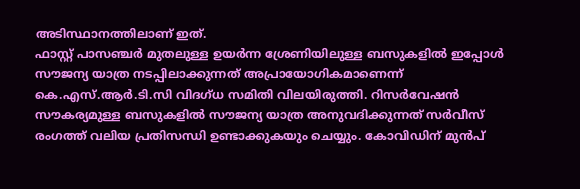അടിസ്ഥാനത്തിലാണ് ഇത്.
ഫാസ്റ്റ് പാസഞ്ചർ മുതലുള്ള ഉയർന്ന ശ്രേണിയിലുള്ള ബസുകളിൽ ഇപ്പോൾ സൗജന്യ യാത്ര നടപ്പിലാക്കുന്നത് അപ്രായോഗികമാണെന്ന് കെ.എസ്.ആർ.ടി.സി വിദഗ്ധ സമിതി വിലയിരുത്തി. റിസർവേഷൻ സൗകര്യമുള്ള ബസുകളിൽ സൗജന്യ യാത്ര അനുവദിക്കുന്നത് സർവീസ് രംഗത്ത് വലിയ പ്രതിസന്ധി ഉണ്ടാക്കുകയും ചെയ്യും. കോവിഡിന് മുൻപ്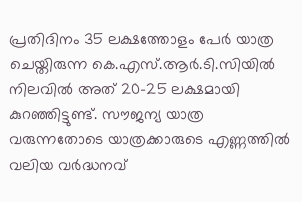പ്രതിദിനം 35 ലക്ഷത്തോളം പേർ യാത്ര ചെയ്തിരുന്ന കെ.എസ്.ആർ.ടി.സിയിൽ നിലവിൽ അത് 20-25 ലക്ഷമായി കുറഞ്ഞിട്ടുണ്ട്. സൗജന്യ യാത്ര വരുന്നതോടെ യാത്രക്കാരുടെ എണ്ണത്തിൽ വലിയ വർദ്ധനവ്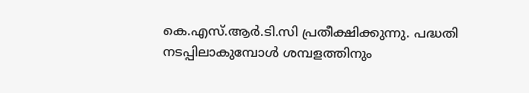കെ.എസ്.ആർ.ടി.സി പ്രതീക്ഷിക്കുന്നു. പദ്ധതി നടപ്പിലാകുമ്പോൾ ശമ്പളത്തിനും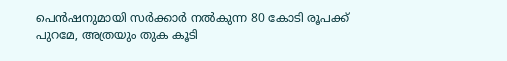പെൻഷനുമായി സർക്കാർ നൽകുന്ന 80 കോടി രൂപക്ക് പുറമേ, അത്രയും തുക കൂടി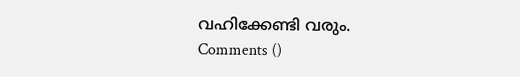വഹിക്കേണ്ടി വരും.
Comments ()